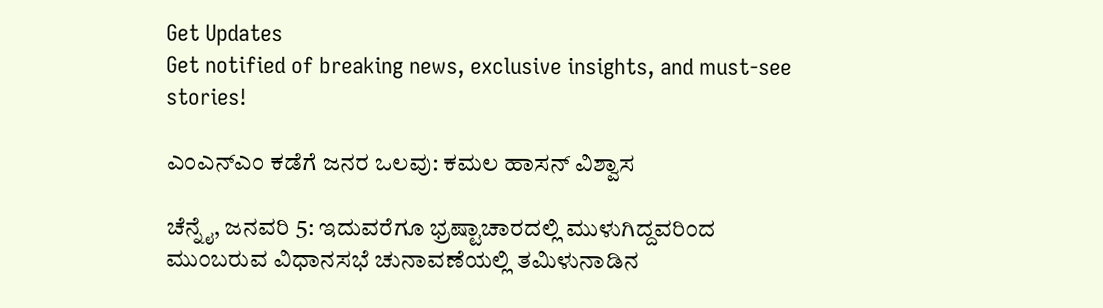Get Updates
Get notified of breaking news, exclusive insights, and must-see stories!

ಎಂಎನ್ಎಂ ಕಡೆಗೆ ಜನರ ಒಲವು: ಕಮಲ ಹಾಸನ್ ವಿಶ್ವಾಸ

ಚೆನ್ನೈ, ಜನವರಿ 5: ಇದುವರೆಗೂ ಭ್ರಷ್ಟಾಚಾರದಲ್ಲಿ ಮುಳುಗಿದ್ದವರಿಂದ ಮುಂಬರುವ ವಿಧಾನಸಭೆ ಚುನಾವಣೆಯಲ್ಲಿ ತಮಿಳುನಾಡಿನ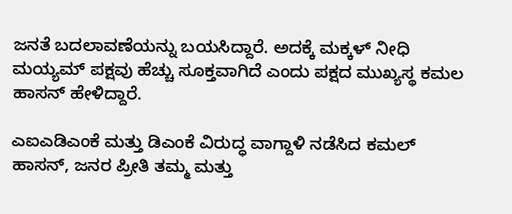ಜನತೆ ಬದಲಾವಣೆಯನ್ನು ಬಯಸಿದ್ದಾರೆ. ಅದಕ್ಕೆ ಮಕ್ಕಳ್ ನೀಧಿ ಮಯ್ಯಮ್ ಪಕ್ಷವು ಹೆಚ್ಚು ಸೂಕ್ತವಾಗಿದೆ ಎಂದು ಪಕ್ಷದ ಮುಖ್ಯಸ್ಥ ಕಮಲ ಹಾಸನ್ ಹೇಳಿದ್ದಾರೆ.

ಎಐಎಡಿಎಂಕೆ ಮತ್ತು ಡಿಎಂಕೆ ವಿರುದ್ಧ ವಾಗ್ದಾಳಿ ನಡೆಸಿದ ಕಮಲ್ ಹಾಸನ್, ಜನರ ಪ್ರೀತಿ ತಮ್ಮ ಮತ್ತು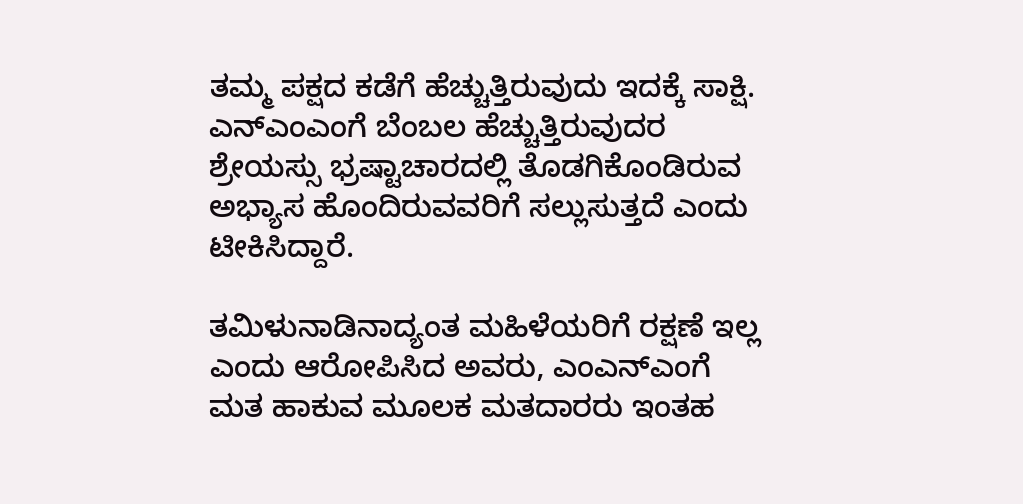ತಮ್ಮ ಪಕ್ಷದ ಕಡೆಗೆ ಹೆಚ್ಚುತ್ತಿರುವುದು ಇದಕ್ಕೆ ಸಾಕ್ಷಿ. ಎನ್‌ಎಂಎಂಗೆ ಬೆಂಬಲ ಹೆಚ್ಚುತ್ತಿರುವುದರ ಶ್ರೇಯಸ್ಸು ಭ್ರಷ್ಟಾಚಾರದಲ್ಲಿ ತೊಡಗಿಕೊಂಡಿರುವ ಅಭ್ಯಾಸ ಹೊಂದಿರುವವರಿಗೆ ಸಲ್ಲುಸುತ್ತದೆ ಎಂದು ಟೀಕಿಸಿದ್ದಾರೆ.

ತಮಿಳುನಾಡಿನಾದ್ಯಂತ ಮಹಿಳೆಯರಿಗೆ ರಕ್ಷಣೆ ಇಲ್ಲ ಎಂದು ಆರೋಪಿಸಿದ ಅವರು, ಎಂಎನ್‌ಎಂಗೆ ಮತ ಹಾಕುವ ಮೂಲಕ ಮತದಾರರು ಇಂತಹ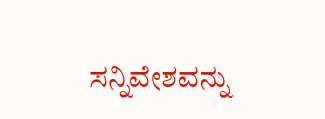ಸನ್ನಿವೇಶವನ್ನು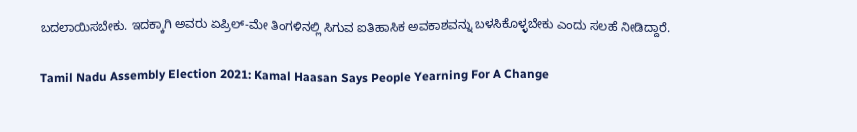ಬದಲಾಯಿಸಬೇಕು. ಇದಕ್ಕಾಗಿ ಅವರು ಏಪ್ರಿಲ್-ಮೇ ತಿಂಗಳಿನಲ್ಲಿ ಸಿಗುವ ಐತಿಹಾಸಿಕ ಅವಕಾಶವನ್ನು ಬಳಸಿಕೊಳ್ಳಬೇಕು ಎಂದು ಸಲಹೆ ನೀಡಿದ್ದಾರೆ.

Tamil Nadu Assembly Election 2021: Kamal Haasan Says People Yearning For A Change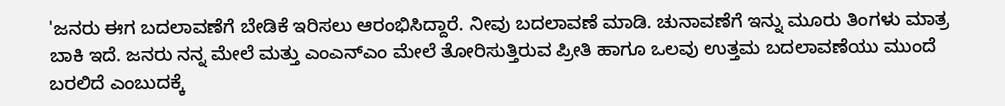'ಜನರು ಈಗ ಬದಲಾವಣೆಗೆ ಬೇಡಿಕೆ ಇರಿಸಲು ಆರಂಭಿಸಿದ್ದಾರೆ. ನೀವು ಬದಲಾವಣೆ ಮಾಡಿ. ಚುನಾವಣೆಗೆ ಇನ್ನು ಮೂರು ತಿಂಗಳು ಮಾತ್ರ ಬಾಕಿ ಇದೆ. ಜನರು ನನ್ನ ಮೇಲೆ ಮತ್ತು ಎಂಎನ್‌ಎಂ ಮೇಲೆ ತೋರಿಸುತ್ತಿರುವ ಪ್ರೀತಿ ಹಾಗೂ ಒಲವು ಉತ್ತಮ ಬದಲಾವಣೆಯು ಮುಂದೆ ಬರಲಿದೆ ಎಂಬುದಕ್ಕೆ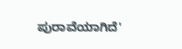ಪುರಾವೆಯಾಗಿದೆ'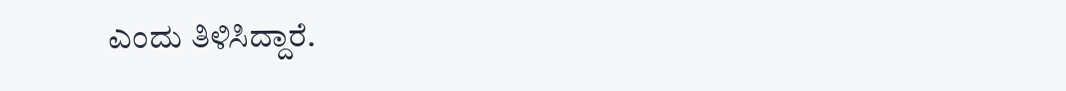ಎಂದು ತಿಳಿಸಿದ್ದಾರೆ.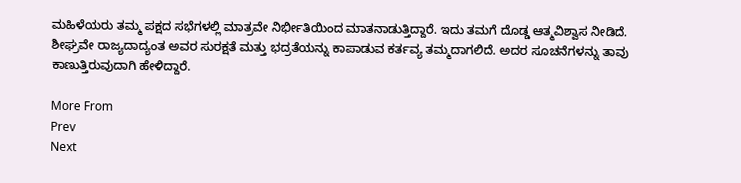ಮಹಿಳೆಯರು ತಮ್ಮ ಪಕ್ಷದ ಸಭೆಗಳಲ್ಲಿ ಮಾತ್ರವೇ ನಿರ್ಭೀತಿಯಿಂದ ಮಾತನಾಡುತ್ತಿದ್ದಾರೆ. ಇದು ತಮಗೆ ದೊಡ್ಡ ಆತ್ಮವಿಶ್ವಾಸ ನೀಡಿದೆ. ಶೀಘ್ರವೇ ರಾಜ್ಯದಾದ್ಯಂತ ಅವರ ಸುರಕ್ಷತೆ ಮತ್ತು ಭದ್ರತೆಯನ್ನು ಕಾಪಾಡುವ ಕರ್ತವ್ಯ ತಮ್ಮದಾಗಲಿದೆ. ಅದರ ಸೂಚನೆಗಳನ್ನು ತಾವು ಕಾಣುತ್ತಿರುವುದಾಗಿ ಹೇಳಿದ್ದಾರೆ.

More From
Prev
Next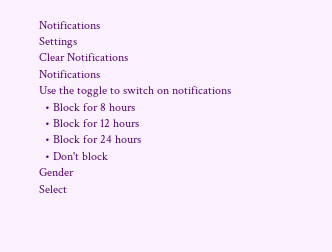Notifications
Settings
Clear Notifications
Notifications
Use the toggle to switch on notifications
  • Block for 8 hours
  • Block for 12 hours
  • Block for 24 hours
  • Don't block
Gender
Select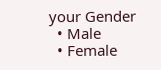your Gender
  • Male
  • Female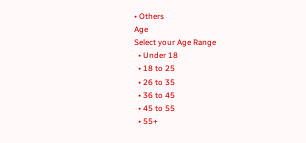• Others
Age
Select your Age Range
  • Under 18
  • 18 to 25
  • 26 to 35
  • 36 to 45
  • 45 to 55
  • 55+